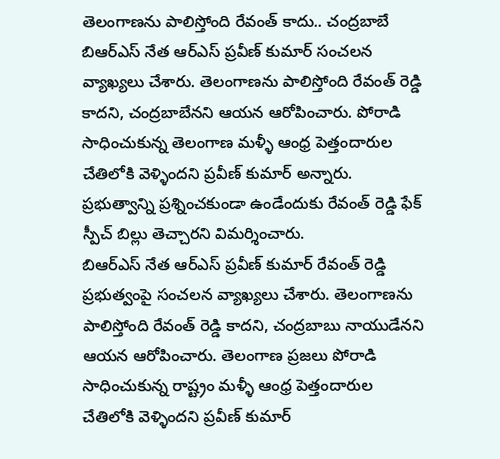తెలంగాణను పాలిస్తోంది రేవంత్ కాదు.. చంద్రబాబే
బిఆర్ఎస్ నేత ఆర్ఎస్ ప్రవీణ్ కుమార్ సంచలన వ్యాఖ్యలు చేశారు. తెలంగాణను పాలిస్తోంది రేవంత్ రెడ్డి కాదని, చంద్రబాబేనని ఆయన ఆరోపించారు. పోరాడి సాధించుకున్న తెలంగాణ మళ్ళీ ఆంధ్ర పెత్తందారుల చేతిలోకి వెళ్ళిందని ప్రవీణ్ కుమార్ అన్నారు. ప్రభుత్వాన్ని ప్రశ్నించకుండా ఉండేందుకు రేవంత్ రెడ్డి ఫేక్ స్పీచ్ బిల్లు తెచ్చారని విమర్శించారు.
బిఆర్ఎస్ నేత ఆర్ఎస్ ప్రవీణ్ కుమార్ రేవంత్ రెడ్డి ప్రభుత్వంపై సంచలన వ్యాఖ్యలు చేశారు. తెలంగాణను పాలిస్తోంది రేవంత్ రెడ్డి కాదని, చంద్రబాబు నాయుడేనని ఆయన ఆరోపించారు. తెలంగాణ ప్రజలు పోరాడి సాధించుకున్న రాష్ట్రం మళ్ళీ ఆంధ్ర పెత్తందారుల చేతిలోకి వెళ్ళిందని ప్రవీణ్ కుమార్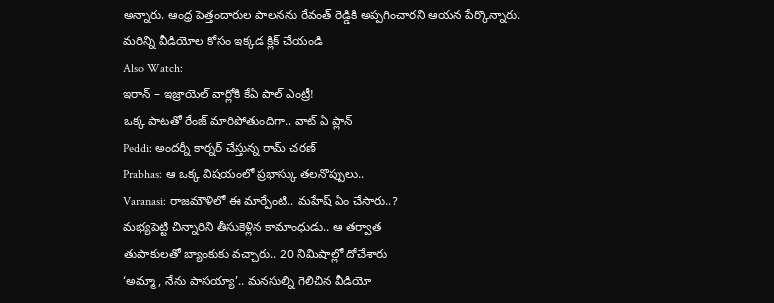అన్నారు. ఆంధ్ర పెత్తందారుల పాలనను రేవంత్ రెడ్డికి అప్పగించారని ఆయన పేర్కొన్నారు.
మరిన్ని వీడియోల కోసం ఇక్కడ క్లిక్ చేయండి
Also Watch:
ఇరాన్ – ఇజ్రాయెల్ వార్లోకి కేఏ పాల్ ఎంట్రీ!
ఒక్క పాటతో రేంజ్ మారిపోతుందిగా.. వాట్ ఏ ప్లాన్
Peddi: అందర్నీ కార్నర్ చేస్తున్న రామ్ చరణ్
Prabhas: ఆ ఒక్క విషయంలో ప్రభాస్కు తలనొప్పులు..
Varanasi: రాజమౌళిలో ఈ మార్పేంటి.. మహేష్ ఏం చేసారు..?
మభ్యపెట్టి చిన్నారిని తీసుకెళ్లిన కామాంధుడు.. ఆ తర్వాత
తుపాకులతో బ్యాంకుకు వచ్చారు.. 20 నిమిషాల్లో దోచేశారు
‘అమ్మా, నేను పాసయ్యా’.. మనసుల్ని గెలిచిన వీడియో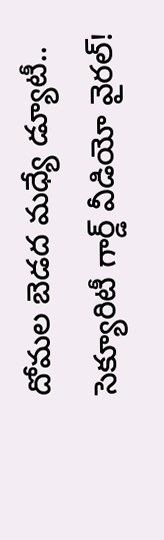దోమల బెడద మధ్యే డ్యూటీ.. సెక్యూరిటీ గార్డ్ వీడియో వైరల్!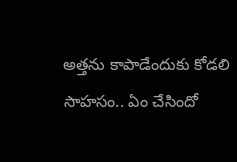అత్తను కాపాడేందుకు కోడలి సాహసం.. ఏం చేసిందో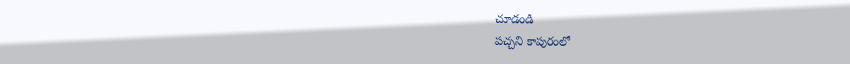చూడండి
పచ్చని కాపురంలో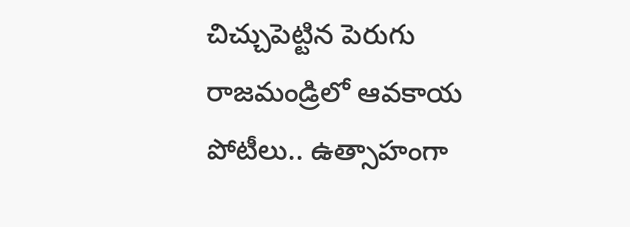చిచ్చుపెట్టిన పెరుగు
రాజమండ్రిలో ఆవకాయ పోటీలు.. ఉత్సాహంగా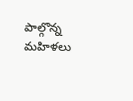పాల్గొన్న మహిళలు